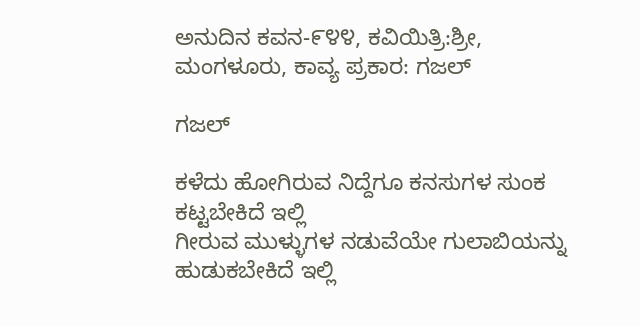ಅನುದಿನ ಕವನ-೯೪೪, ಕವಿಯಿತ್ರಿ:ಶ್ರೀ, ಮಂಗಳೂರು, ಕಾವ್ಯ ಪ್ರಕಾರ: ಗಜಲ್

ಗಜಲ್

ಕಳೆದು ಹೋಗಿರುವ ನಿದ್ದೆಗೂ ಕನಸುಗಳ ಸುಂಕ
ಕಟ್ಟಬೇಕಿದೆ ಇಲ್ಲಿ
ಗೀರುವ ಮುಳ್ಳುಗಳ ನಡುವೆಯೇ ಗುಲಾಬಿಯನ್ನು ಹುಡುಕಬೇಕಿದೆ ಇಲ್ಲಿ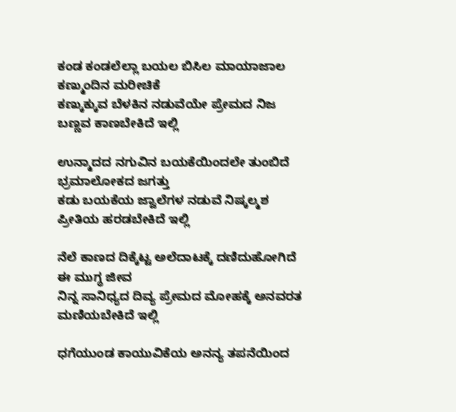ಕಂಡ ಕಂಡಲೆಲ್ಲಾ ಬಯಲ ಬಿಸಿಲ ಮಾಯಾಜಾಲ ಕಣ್ಮುಂದಿನ ಮರೀಚಿಕೆ
ಕಣ್ಕುಕ್ಕುವ ಬೆಳಕಿನ ನಡುವೆಯೇ ಪ್ರೇಮದ ನಿಜ ಬಣ್ಣವ ಕಾಣಬೇಕಿದೆ ಇಲ್ಲಿ

ಉನ್ಮಾದದ ನಗುವಿನ ಬಯಕೆಯಿಂದಲೇ ತುಂಬಿದೆ ಭ್ರಮಾಲೋಕದ ಜಗತ್ತು
ಕಡು ಬಯಕೆಯ ಜ್ವಾಲೆಗಳ ನಡುವೆ ನಿಷ್ಕಲ್ಮಶ ಪ್ರೀತಿಯ ಹರಡಬೇಕಿದೆ ಇಲ್ಲಿ

ನೆಲೆ ಕಾಣದ ದಿಕ್ಕೆಟ್ಟ ಅಲೆದಾಟಕ್ಕೆ ದಣಿದುಹೋಗಿದೆ ಈ ಮುಗ್ಧ ಜೀವ
ನಿನ್ನ ಸಾನಿಧ್ಯದ ದಿವ್ಯ ಪ್ರೇಮದ ಮೋಹಕ್ಕೆ ಅನವರತ ಮಣಿಯಬೇಕಿದೆ ಇಲ್ಲಿ

ಧಗೆಯುಂಡ ಕಾಯುವಿಕೆಯ ಅನನ್ಯ ತಪನೆಯಿಂದ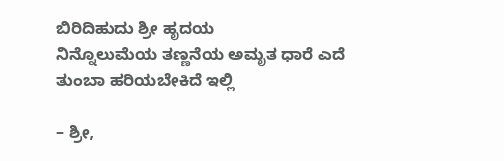ಬಿರಿದಿಹುದು ಶ್ರೀ ಹೃದಯ
ನಿನ್ನೊಲುಮೆಯ ತಣ್ಣನೆಯ ಅಮೃತ ಧಾರೆ ಎದೆ ತುಂಬಾ ಹರಿಯಬೇಕಿದೆ ಇಲ್ಲಿ

– ಶ್ರೀ,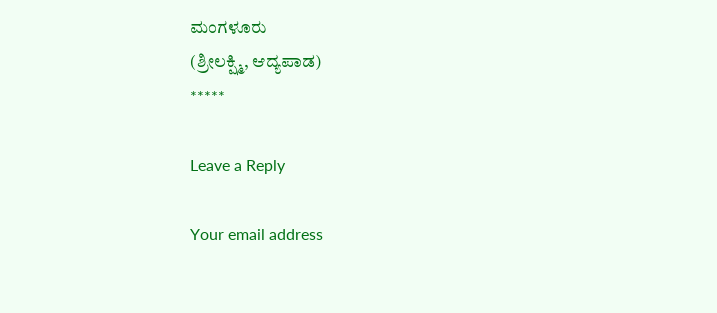ಮಂಗಳೂರು
(ಶ್ರೀಲಕ್ಷ್ಮಿ, ಆದ್ಯಪಾಡ)
*****

Leave a Reply

Your email address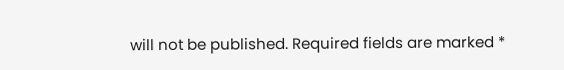will not be published. Required fields are marked *